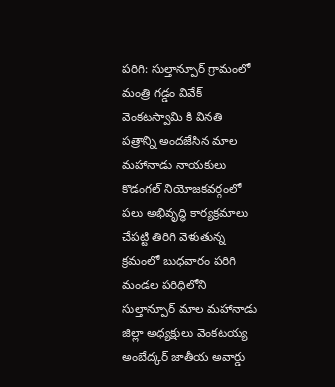పరిగి: సుల్తాన్పూర్ గ్రామంలో మంత్రి గడ్డం వివేక్ వెంకటస్వామి కి వినతి పత్రాన్ని అందజేసిన మాల మహానాడు నాయకులు
కొడంగల్ నియోజకవర్గంలో పలు అభివృద్ధి కార్యక్రమాలు చేపట్టి తిరిగి వెళుతున్న క్రమంలో బుధవారం పరిగి మండల పరిధిలోని సుల్తాన్పూర్ మాల మహానాడు జిల్లా అధ్యక్షులు వెంకటయ్య అంబేద్కర్ జాతీయ అవార్డు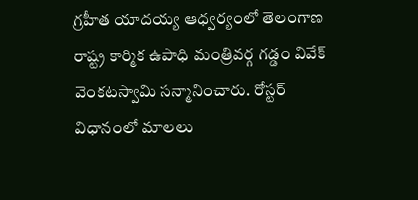గ్రహీత యాదయ్య ఆధ్వర్యంలో తెలంగాణ రాష్ట్ర కార్మిక ఉపాధి మంత్రివర్గ గడ్డం వివేక్ వెంకటస్వామి సన్మానించారు. రోస్టర్ విధానంలో మాలలు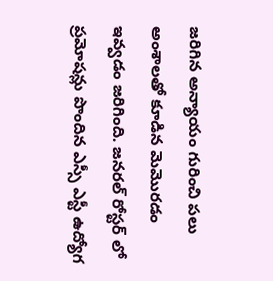జరిగిన అన్యాయం గురించి పలు అంశాలతో కూడిన మెమొరడం ఇవ్వడం జరిగింది. జనరల్ రోస్టర్ లో ప్రమోషన్లు పొందిన ఎస్సీ ఎస్టీ ఉద్యోగ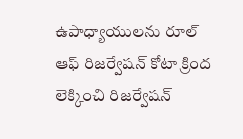ఉపాధ్యాయులను రూల్ ఆఫ్ రిజర్వేషన్ కోటా క్రింద లెక్కించి రిజర్వేషన్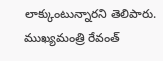లాక్కుంటున్నారని తెలిపారు. ముఖ్యమంత్రి రేవంత్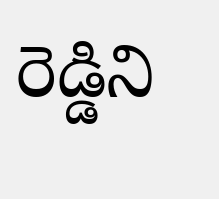రెడ్డిని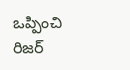ఒప్పించి రిజర్